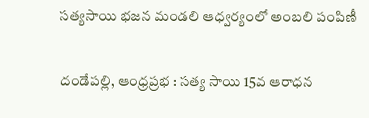సత్యసాయి భజన మండలి ఆధ్వర్యంలో అంబలి పంపిణీ

దండేపల్లి, ఆంధ్రప్రభ : సత్య సాయి 15వ ఆరాధన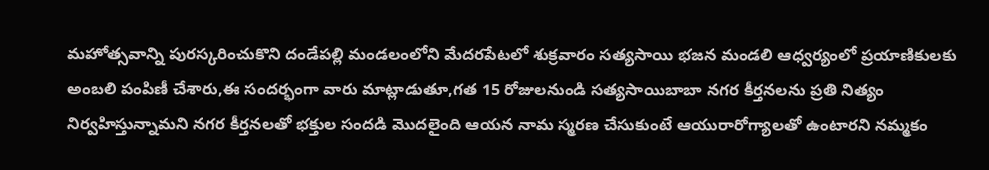మహోత్సవాన్ని పురస్కరించుకొని దండేపల్లి మండలంలోని మేదరపేటలో శుక్రవారం సత్యసాయి భజన మండలి ఆధ్వర్యంలో ప్రయాణికులకు అంబలి పంపిణీ చేశారు,ఈ సందర్భంగా వారు మాట్లాడుతూ,గత 15 రోజులనుండి సత్యసాయిబాబా నగర కీర్తనలను ప్రతి నిత్యం నిర్వహిస్తున్నామని నగర కీర్తనలతో భక్తుల సందడి మొదలైంది ఆయన నామ స్మరణ చేసుకుంటే ఆయురారోగ్యాలతో ఉంటారని నమ్మకం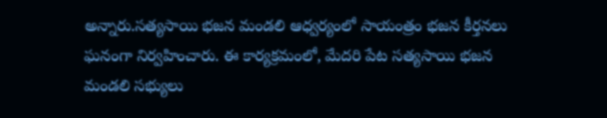అన్నారు.సత్యసాయి భజన మండలి ఆధ్వర్యంలో సాయంత్రం భజన కీర్తనలు ఘనంగా నిర్వహించారు. ఈ కార్యక్రమంలో, మేదరి పేట సత్యసాయి భజన మండలి సభ్యులు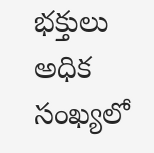భక్తులు అధిక సంఖ్యలో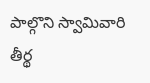పాల్గొని స్వామివారి తీర్థ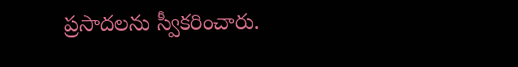ప్రసాదలను స్వీకరించారు.